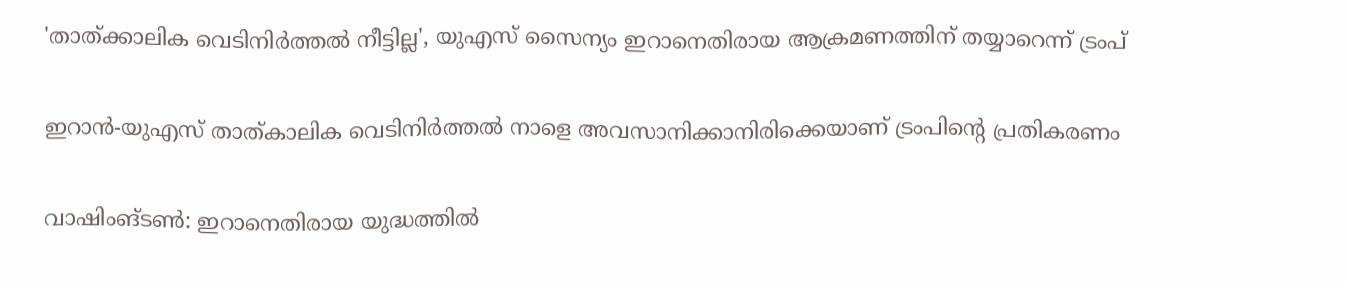'താത്ക്കാലിക വെടിനിർത്തൽ നീട്ടില്ല', യുഎസ് സൈന്യം ഇറാനെതിരായ ആക്രമണത്തിന് തയ്യാറെന്ന് ട്രംപ്

ഇറാൻ-യുഎസ് താത്കാലിക വെടിനിർത്തൽ നാളെ അവസാനിക്കാനിരിക്കെയാണ് ട്രംപിൻ്റെ പ്രതികരണം

വാഷിംങ്ടൺ: ഇറാനെതിരായ യുദ്ധത്തിൽ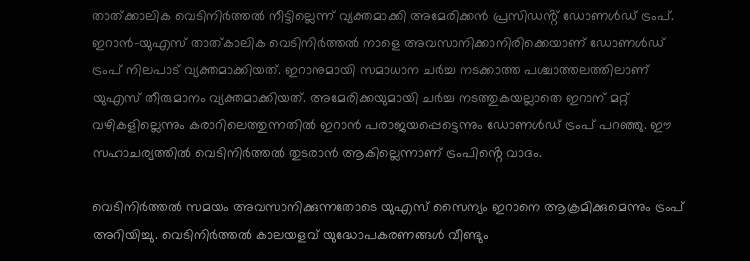താത്ക്കാലിക വെടിനിർത്തൽ നീട്ടില്ലെന്ന് വ്യക്തമാക്കി അമേരിക്കൻ പ്രസിഡൻ്റ് ഡോണൾഡ് ട്രംപ്. ഇറാൻ-യുഎസ് താത്കാലിക വെടിനിർത്തൽ നാളെ അവസാനിക്കാനിരിക്കെയാണ് ഡോണൾഡ് ട്രംപ് നിലപാട് വ്യക്തമാക്കിയത്. ഇറാനുമായി സമാധാന ചർച്ച നടക്കാത്ത പശ്ചാത്തലത്തിലാണ് യുഎസ് തീരുമാനം വ്യക്തമാക്കിയത്. അമേരിക്കയുമായി ചർച്ച നടത്തുകയല്ലാതെ ഇറാന് മറ്റ് വഴികളില്ലെന്നും കരാറിലെത്തുന്നതിൽ ഇറാൻ പരാജയപ്പെട്ടെന്നും ഡോണൾ‍ഡ് ട്രംപ് പറഞ്ഞു. ഈ സഹാചര്യത്തിൽ വെടിനിർത്തൽ തുടരാൻ ആകില്ലെന്നാണ് ട്രംപിൻ്റെ വാദം.

വെടിനിർത്തൽ സമയം അവസാനിക്കുന്നതോടെ യുഎസ് സൈന്യം ഇറാനെ ആക്രമിക്കുമെന്നും ട്രംപ് അറിയിച്ചു. വെടിനിർത്തൽ കാലയളവ് യുദ്ധോപകരണങ്ങൾ വീണ്ടും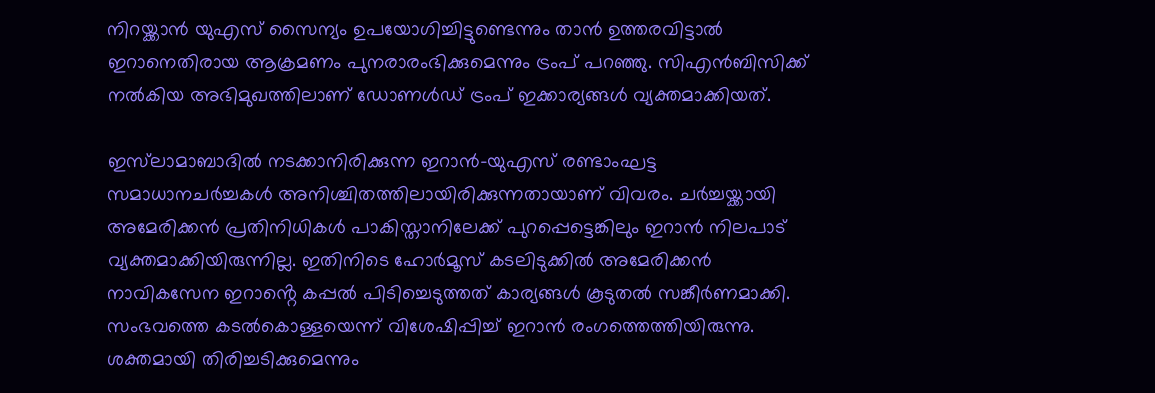നിറയ്ക്കാൻ യുഎസ് സൈന്യം ഉപയോഗിച്ചിട്ടുണ്ടെന്നും താൻ ഉത്തരവിട്ടാൽ ഇറാനെതിരായ ആക്രമണം പുനരാരംഭിക്കുമെന്നും ട്രംപ് പറഞ്ഞു. സിഎൻബിസിക്ക് നൽകിയ അഭിമുഖത്തിലാണ് ഡോണൾഡ് ട്രംപ് ഇക്കാര്യങ്ങൾ വ്യക്തമാക്കിയത്.

ഇസ്‌ലാമാബാദിൽ നടക്കാനിരിക്കുന്ന ഇറാൻ-യുഎസ് രണ്ടാംഘട്ട സമാധാനചർച്ചകൾ അനിശ്ചിതത്തിലായിരിക്കുന്നതായാണ് വിവരം. ചർച്ചയ്ക്കായി അമേരിക്കൻ പ്രതിനിധികൾ പാകിസ്താനിലേക്ക് പുറപ്പെട്ടെങ്കിലും ഇറാൻ നിലപാട് വ്യക്തമാക്കിയിരുന്നില്ല. ഇതിനിടെ ഹോർമൂസ് കടലിടുക്കിൽ അമേരിക്കൻ നാവികസേന ഇറാൻ്റെ കപ്പൽ പിടിച്ചെ‌ടുത്തത് കാര്യങ്ങൾ കൂടുതൽ സങ്കീർണമാക്കി. സംഭവത്തെ കടൽകൊള്ളയെന്ന് വിശേഷിപ്പിച്ച് ഇറാൻ രംഗത്തെത്തിയിരുന്നു. ശക്തമായി തിരിച്ചടിക്കുമെന്നും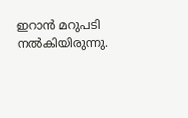ഇറാൻ മറുപടി നൽകിയിരുന്നു.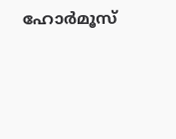ഹോർമൂസ്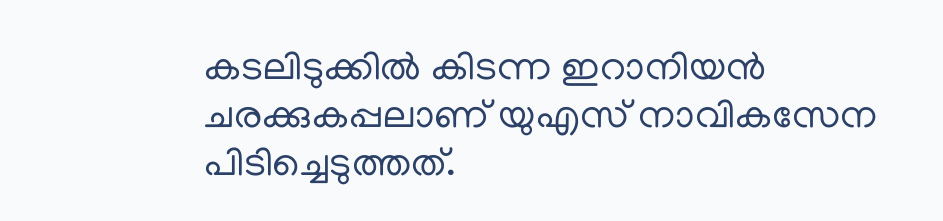കടലിടുക്കിൽ കിടന്ന ഇറാനിയൻ ചരക്കുകപ്പലാണ് യുഎസ് നാവികസേന പിടിച്ചെടുത്തത്.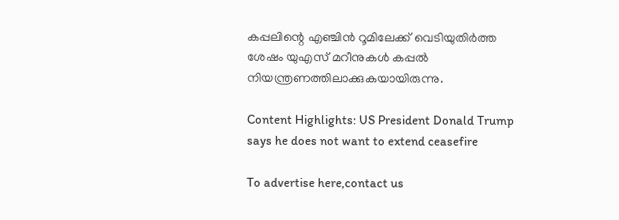കപ്പലിന്റെ എഞ്ചിൻ റൂമിലേക്ക് വെടിയുതിർത്ത ശേഷം യുഎസ് മറീനുകൾ കപ്പൽ നിയന്ത്രണത്തിലാക്കുകയായിരുന്നു.

Content Highlights: US President Donald Trump says he does not want to extend ceasefire

To advertise here,contact us